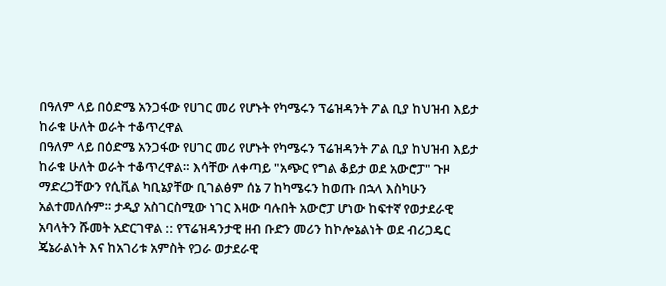በዓለም ላይ በዕድሜ አንጋፋው የሀገር መሪ የሆኑት የካሜሩን ፕሬዝዳንት ፖል ቢያ ከህዝብ እይታ ከራቁ ሁለት ወራት ተቆጥረዋል
በዓለም ላይ በዕድሜ አንጋፋው የሀገር መሪ የሆኑት የካሜሩን ፕሬዝዳንት ፖል ቢያ ከህዝብ እይታ ከራቁ ሁለት ወራት ተቆጥረዋል። እሳቸው ለቀጣይ "አጭር የግል ቆይታ ወደ አውሮፓ" ጉዞ ማድረጋቸውን የሲቪል ካቢኔያቸው ቢገልፅም ሰኔ 7 ከካሜሩን ከወጡ በኋላ እስካሁን አልተመለሱም። ታዲያ አስገርስሚው ነገር እዛው ባሉበት አውሮፓ ሆነው ከፍተኛ የወታደራዊ አባላትን ሹመት አድርገዋል :: የፕሬዝዳንታዊ ዘብ ቡድን መሪን ከኮሎኔልነት ወደ ብሪጋዴር ጄኔራልነት እና ከአገሪቱ አምስት የጋራ ወታደራዊ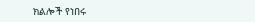ክልሎች የነበሩ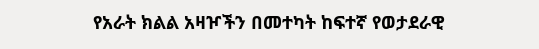የአራት ክልል አዛዦችን በመተካት ከፍተኛ የወታደራዊ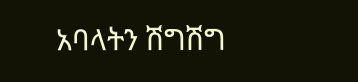አባላትን ሽግሽግ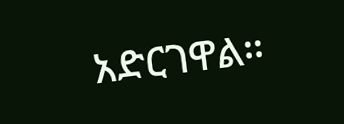አድርገዋል።